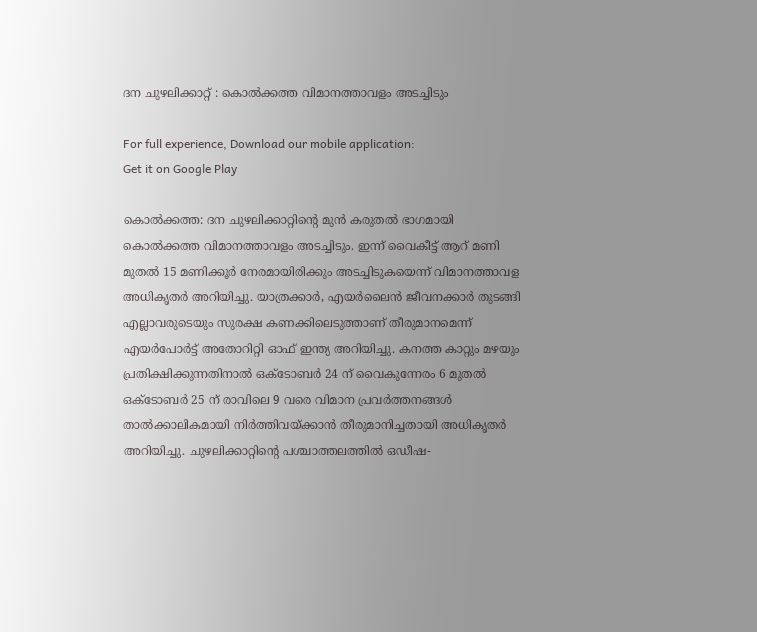ദന ചുഴലിക്കാറ്റ് : കൊല്‍ക്കത്ത വിമാനത്താവളം അടച്ചിടും

For full experience, Download our mobile application:
Get it on Google Play

കൊല്‍ക്കത്ത: ദന ചുഴലിക്കാറ്റിന്റെ മുന്‍ കരുതല്‍ ഭാഗമായി കൊല്‍ക്കത്ത വിമാനത്താവളം അടച്ചിടും. ഇന്ന് വൈകീട്ട് ആറ് മണി മുതല്‍ 15 മണിക്കൂര്‍ നേരമായിരിക്കും അടച്ചിടുകയെന്ന് വിമാനത്താവള അധികൃതര്‍ അറിയിച്ചു. യാത്രക്കാര്‍, എയര്‍ലൈന്‍ ജീവനക്കാര്‍ തുടങ്ങി എല്ലാവരുടെയും സുരക്ഷ കണക്കിലെടുത്താണ് തീരുമാനമെന്ന് എയര്‍പോര്‍ട്ട് അതോറിറ്റി ഓഫ് ഇന്ത്യ അറിയിച്ചു. കനത്ത കാറ്റും മഴയും പ്രതിക്ഷിക്കുന്നതിനാല്‍ ഒക്ടോബര്‍ 24 ന് വൈകുന്നേരം 6 മുതല്‍ ഒക്ടോബര്‍ 25 ന് രാവിലെ 9 വരെ വിമാന പ്രവര്‍ത്തനങ്ങള്‍ താല്‍ക്കാലികമായി നിര്‍ത്തിവയ്ക്കാന്‍ തീരുമാനിച്ചതായി അധികൃതര്‍ അറിയിച്ചു. ചുഴലിക്കാറ്റിന്റെ പശ്ചാത്തലത്തില്‍ ഒഡീഷ-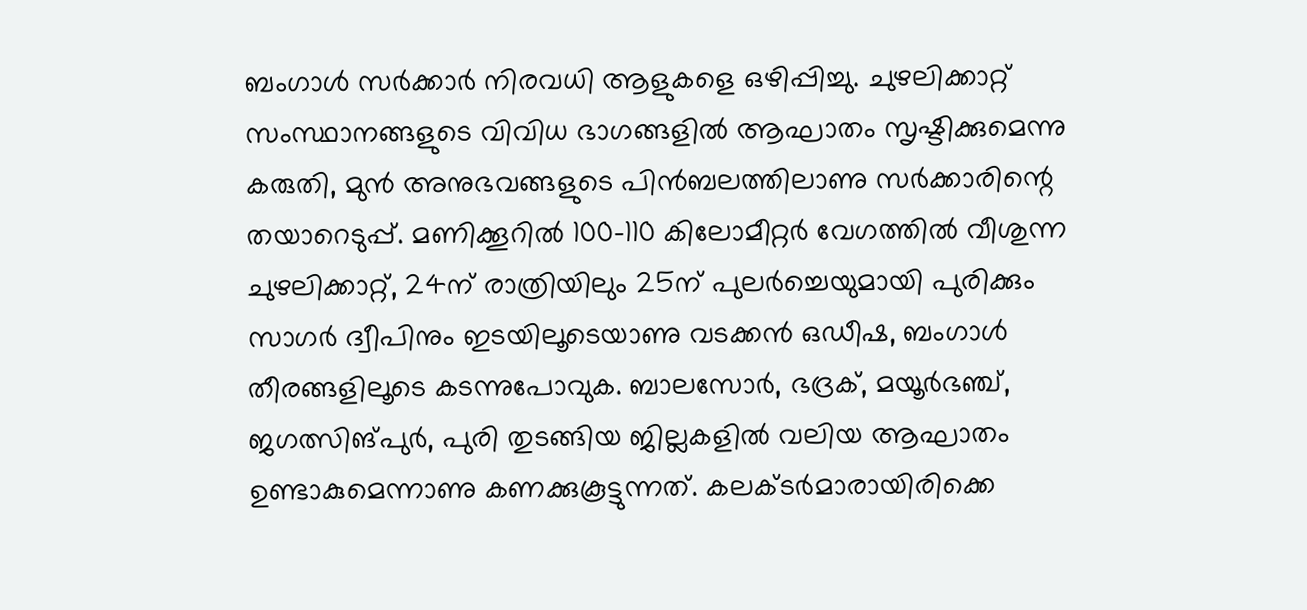ബംഗാള്‍ സര്‍ക്കാര്‍ നിരവധി ആളുകളെ ഒഴിപ്പിച്ചു. ചുഴലിക്കാറ്റ് സംസ്ഥാനങ്ങളുടെ വിവിധ ഭാഗങ്ങളില്‍ ആഘാതം സൃഷ്ടിക്കുമെന്നു കരുതി, മുന്‍ അനുഭവങ്ങളുടെ പിന്‍ബലത്തിലാണു സര്‍ക്കാരിന്റെ തയാറെടുപ്പ്. മണിക്കൂറില്‍ 100-110 കിലോമീറ്റര്‍ വേഗത്തില്‍ വീശുന്ന ചുഴലിക്കാറ്റ്, 24ന് രാത്രിയിലും 25ന് പുലര്‍ച്ചെയുമായി പുരിക്കും സാഗര്‍ ദ്വീപിനും ഇടയിലൂടെയാണു വടക്കന്‍ ഒഡീഷ, ബംഗാള്‍ തീരങ്ങളിലൂടെ കടന്നുപോവുക. ബാലസോര്‍, ഭദ്രക്, മയൂര്‍ഭഞ്ച്, ജഗത്സിങ്പുര്‍, പുരി തുടങ്ങിയ ജില്ലകളില്‍ വലിയ ആഘാതം ഉണ്ടാകുമെന്നാണു കണക്കുകൂട്ടുന്നത്. കലക്ടര്‍മാരായിരിക്കെ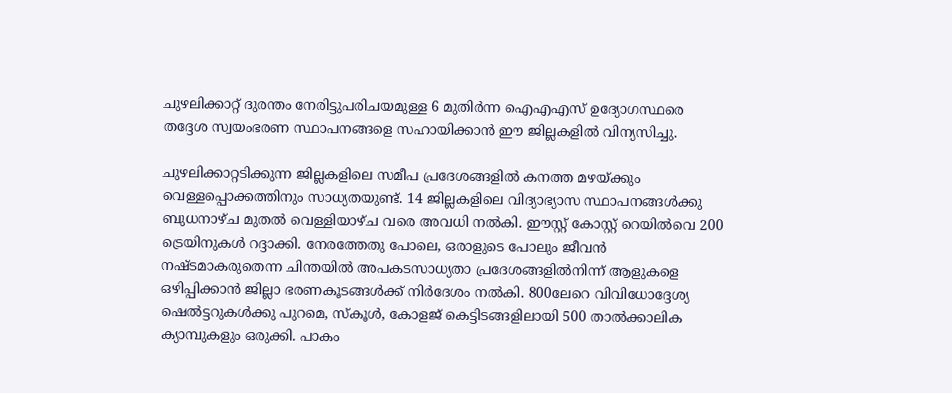ചുഴലിക്കാറ്റ് ദുരന്തം നേരിട്ടുപരിചയമുള്ള 6 മുതിര്‍ന്ന ഐഎഎസ് ഉദ്യോഗസ്ഥരെ തദ്ദേശ സ്വയംഭരണ സ്ഥാപനങ്ങളെ സഹായിക്കാന്‍ ഈ ജില്ലകളില്‍ വിന്യസിച്ചു.

ചുഴലിക്കാറ്റടിക്കുന്ന ജില്ലകളിലെ സമീപ പ്രദേശങ്ങളില്‍ കനത്ത മഴയ്ക്കും വെള്ളപ്പൊക്കത്തിനും സാധ്യതയുണ്ട്. 14 ജില്ലകളിലെ വിദ്യാഭ്യാസ സ്ഥാപനങ്ങള്‍ക്കു ബുധനാഴ്ച മുതല്‍ വെള്ളിയാഴ്ച വരെ അവധി നല്‍കി. ഈസ്റ്റ് കോസ്റ്റ് റെയില്‍വെ 200 ട്രെയിനുകള്‍ റദ്ദാക്കി. നേരത്തേതു പോലെ, ഒരാളുടെ പോലും ജീവന്‍ നഷ്ടമാകരുതെന്ന ചിന്തയില്‍ അപകടസാധ്യതാ പ്രദേശങ്ങളില്‍നിന്ന് ആളുകളെ ഒഴിപ്പിക്കാന്‍ ജില്ലാ ഭരണകൂടങ്ങള്‍ക്ക് നിര്‍ദേശം നല്‍കി. 800ലേറെ വിവിധോദ്ദേശ്യ ഷെല്‍ട്ടറുകള്‍ക്കു പുറമെ, സ്‌കൂള്‍, കോളജ് കെട്ടിടങ്ങളിലായി 500 താല്‍ക്കാലിക ക്യാമ്പുകളും ഒരുക്കി. പാകം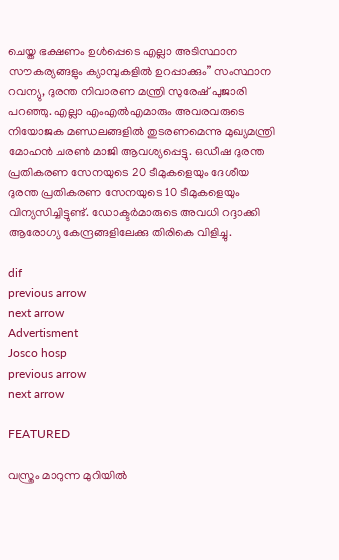ചെയ്ത ഭക്ഷണം ഉള്‍പ്പെടെ എല്ലാ അടിസ്ഥാന സൗകര്യങ്ങളും ക്യാമ്പുകളില്‍ ഉറപ്പാക്കും” സംസ്ഥാന റവന്യു, ദുരന്ത നിവാരണ മന്ത്രി സുരേഷ് പുജാരി പറഞ്ഞു. എല്ലാ എംഎല്‍എമാരും അവരവരുടെ നിയോജക മണ്ഡലങ്ങളില്‍ തുടരണമെന്നു മുഖ്യമന്ത്രി മോഹന്‍ ചരണ്‍ മാജി ആവശ്യപ്പെട്ടു. ഒഡീഷ ദുരന്ത പ്രതികരണ സേനയുടെ 20 ടീമുകളെയും ദേശീയ ദുരന്ത പ്രതികരണ സേനയുടെ 10 ടീമുകളെയും വിന്യസിച്ചിട്ടുണ്ട്. ഡോക്ടര്‍മാരുടെ അവധി റദ്ദാക്കി ആരോഗ്യ കേന്ദ്രങ്ങളിലേക്കു തിരികെ വിളിച്ചു.

dif
previous arrow
next arrow
Advertisment
Josco hosp
previous arrow
next arrow

FEATURED

വസ്ത്രം മാറുന്ന മുറിയിൽ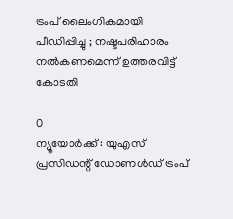ട്രംപ് ലൈംഗികമായി പീഡിപ്പിച്ചു ; നഷ്ടപരിഹാരം നൽകണമെന്ന് ഉത്തരവിട്ട് കോടതി

0
ന്യൂയോർക്ക് : യുഎസ് പ്രസിഡന്റ് ഡോണൾഡ് ട്രംപ്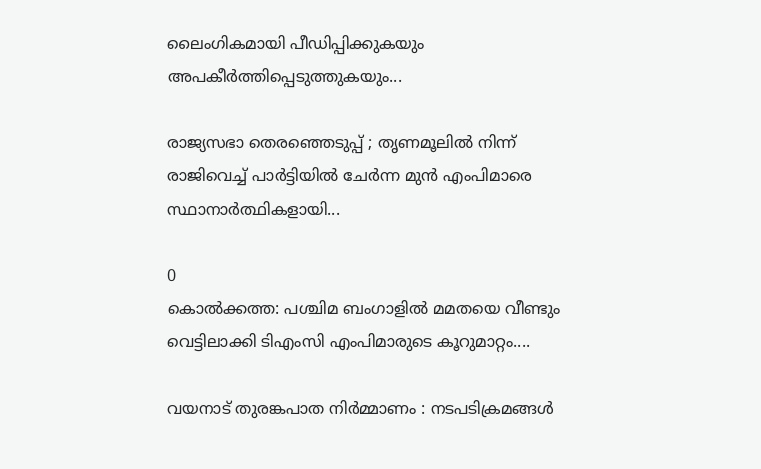ലൈംഗികമായി പീഡിപ്പിക്കുകയും അപകീർത്തിപ്പെടുത്തുകയും...

രാജ്യസഭാ തെരഞ്ഞെടുപ്പ് ; തൃണമൂലില്‍ നിന്ന് രാജിവെച്ച് പാര്‍ട്ടിയില്‍ ചേര്‍ന്ന മുന്‍ എംപിമാരെ സ്ഥാനാര്‍ത്ഥികളായി...

0
കൊല്‍ക്കത്ത: പശ്ചിമ ബംഗാളില്‍ മമതയെ വീണ്ടും വെട്ടിലാക്കി ടിഎംസി എംപിമാരുടെ കൂറുമാറ്റം....

വയനാട് തുരങ്കപാത നിർമ്മാണം : നടപടിക്രമങ്ങൾ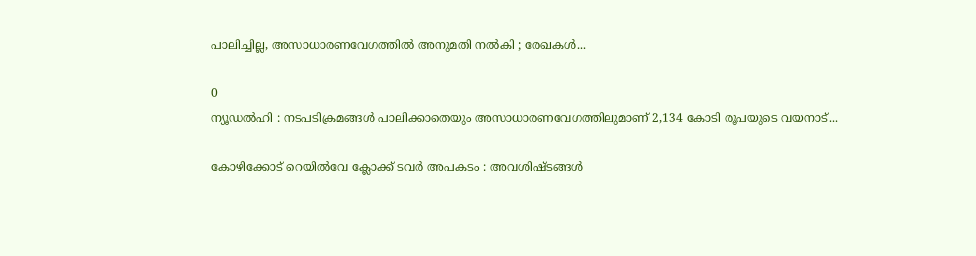പാലിച്ചില്ല, അസാധാരണവേഗത്തിൽ അനുമതി നൽകി ; രേഖകൾ...

0
ന്യൂഡൽഹി : നടപടിക്രമങ്ങൾ പാലിക്കാതെയും അസാധാരണവേഗത്തിലുമാണ് 2,134 കോടി രൂപയുടെ വയനാട്...

കോഴിക്കോട് റെയിൽവേ ക്ലോക്ക് ടവർ അപകടം : അവശിഷ്ടങ്ങൾ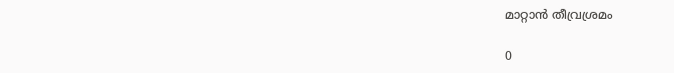മാറ്റാൻ തീവ്രശ്രമം

0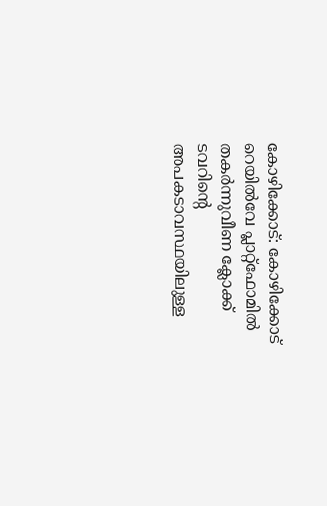കോഴിക്കോട്: കോഴിക്കോട് റെയിൽവേ പ്ലാറ്റ്ഫോമിൽ തകർന്നുവീണ ക്ലോക്ക് ടവറിൻ്റെ അപകടാവസ്ഥയിലുള്ള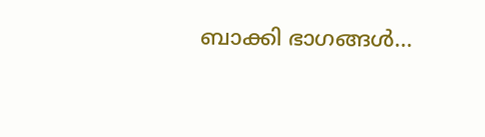ബാക്കി ഭാഗങ്ങൾ...